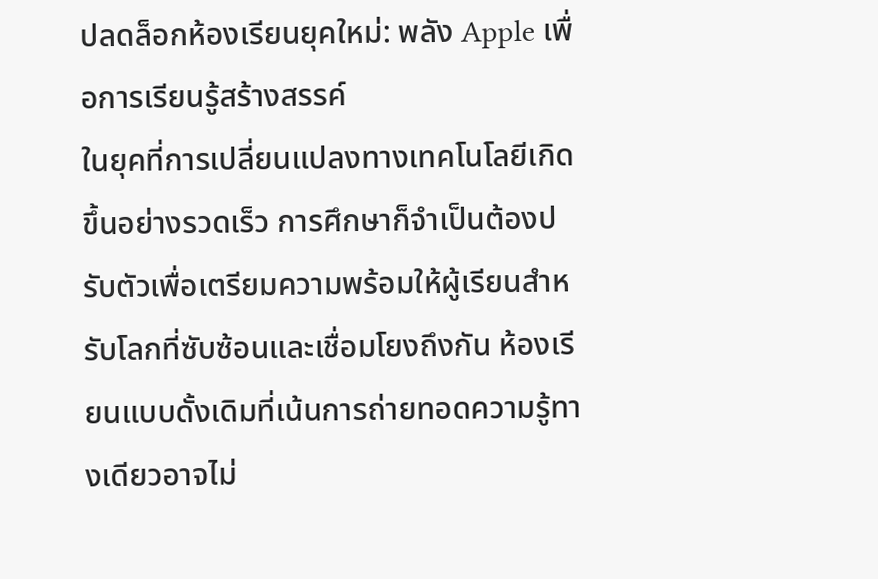ปลดล็อกห้องเรียนยุคใหม่: พลัง Apple เพื่อการเรียนรู้สร้างสรรค์
ในยุคที่การเปลี่ยนแปลงทางเทคโนโลยีเกิดขึ้นอย่างรวดเร็ว การศึกษาก็จำเป็นต้องปรับตัวเพื่อเตรียมความพร้อมให้ผู้เรียนสำหรับโลกที่ซับซ้อนและเชื่อมโยงถึงกัน ห้องเรียนแบบดั้งเดิมที่เน้นการถ่ายทอดความรู้ทางเดียวอาจไม่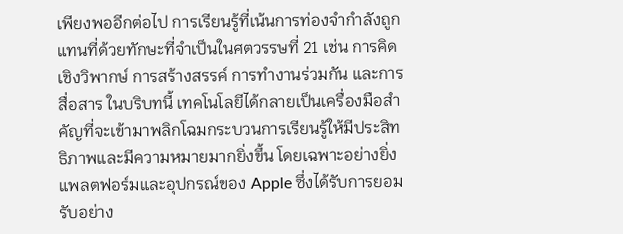เพียงพออีกต่อไป การเรียนรู้ที่เน้นการท่องจำกำลังถูกแทนที่ด้วยทักษะที่จำเป็นในศตวรรษที่ 21 เช่น การคิดเชิงวิพากษ์ การสร้างสรรค์ การทำงานร่วมกัน และการสื่อสาร ในบริบทนี้ เทคโนโลยีได้กลายเป็นเครื่องมือสำคัญที่จะเข้ามาพลิกโฉมกระบวนการเรียนรู้ให้มีประสิทธิภาพและมีความหมายมากยิ่งขึ้น โดยเฉพาะอย่างยิ่งแพลตฟอร์มและอุปกรณ์ของ Apple ซึ่งได้รับการยอมรับอย่าง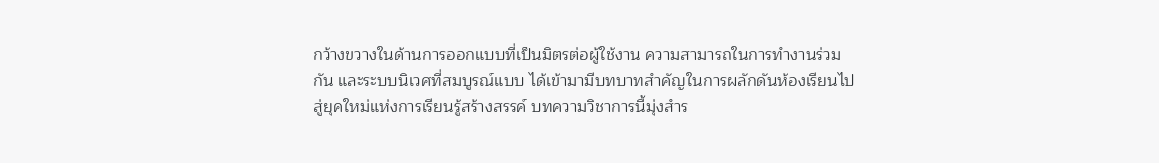กว้างขวางในด้านการออกแบบที่เป็นมิตรต่อผู้ใช้งาน ความสามารถในการทำงานร่วมกัน และระบบนิเวศที่สมบูรณ์แบบ ได้เข้ามามีบทบาทสำคัญในการผลักดันห้องเรียนไปสู่ยุคใหม่แห่งการเรียนรู้สร้างสรรค์ บทความวิชาการนี้มุ่งสำร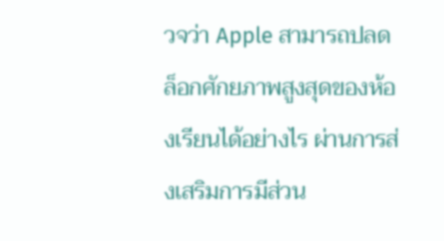วจว่า Apple สามารถปลดล็อกศักยภาพสูงสุดของห้องเรียนได้อย่างไร ผ่านการส่งเสริมการมีส่วน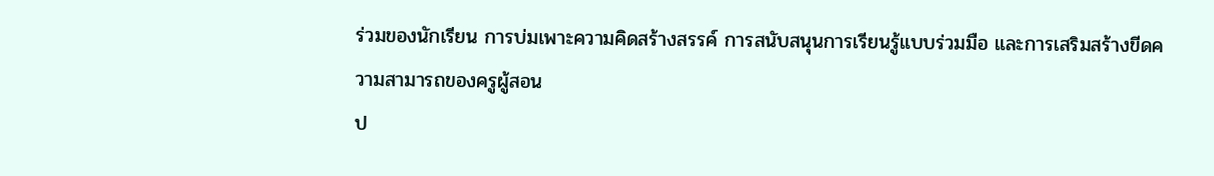ร่วมของนักเรียน การบ่มเพาะความคิดสร้างสรรค์ การสนับสนุนการเรียนรู้แบบร่วมมือ และการเสริมสร้างขีดความสามารถของครูผู้สอน
ป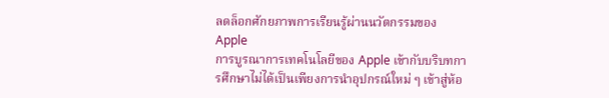ลดล็อกศักยภาพการเรียนรู้ผ่านนวัตกรรมของ Apple
การบูรณาการเทคโนโลยีของ Apple เข้ากับบริบทการศึกษาไม่ได้เป็นเพียงการนำอุปกรณ์ใหม่ ๆ เข้าสู่ห้อ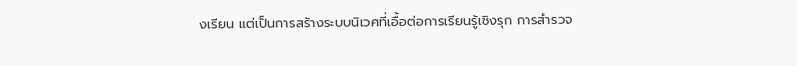งเรียน แต่เป็นการสร้างระบบนิเวศที่เอื้อต่อการเรียนรู้เชิงรุก การสำรวจ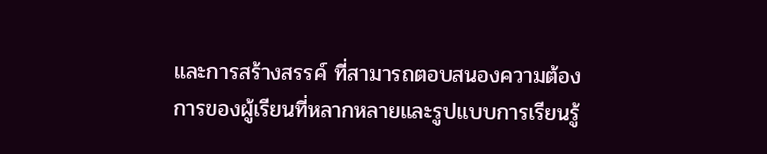และการสร้างสรรค์ ที่สามารถตอบสนองความต้องการของผู้เรียนที่หลากหลายและรูปแบบการเรียนรู้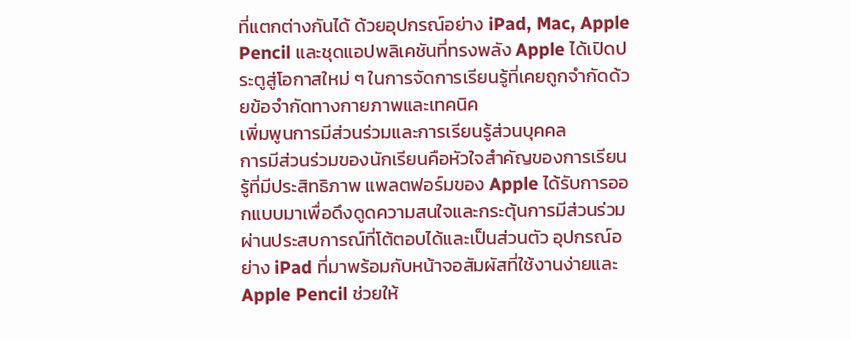ที่แตกต่างกันได้ ด้วยอุปกรณ์อย่าง iPad, Mac, Apple Pencil และชุดแอปพลิเคชันที่ทรงพลัง Apple ได้เปิดประตูสู่โอกาสใหม่ ๆ ในการจัดการเรียนรู้ที่เคยถูกจำกัดด้วยข้อจำกัดทางกายภาพและเทคนิค
เพิ่มพูนการมีส่วนร่วมและการเรียนรู้ส่วนบุคคล
การมีส่วนร่วมของนักเรียนคือหัวใจสำคัญของการเรียนรู้ที่มีประสิทธิภาพ แพลตฟอร์มของ Apple ได้รับการออกแบบมาเพื่อดึงดูดความสนใจและกระตุ้นการมีส่วนร่วมผ่านประสบการณ์ที่โต้ตอบได้และเป็นส่วนตัว อุปกรณ์อย่าง iPad ที่มาพร้อมกับหน้าจอสัมผัสที่ใช้งานง่ายและ Apple Pencil ช่วยให้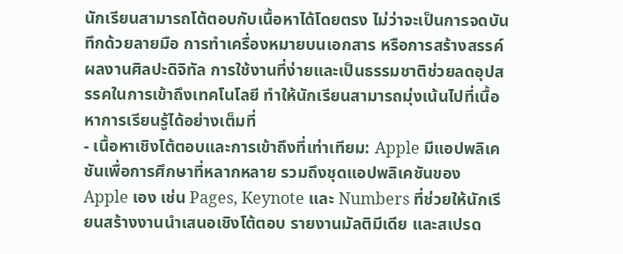นักเรียนสามารถโต้ตอบกับเนื้อหาได้โดยตรง ไม่ว่าจะเป็นการจดบันทึกด้วยลายมือ การทำเครื่องหมายบนเอกสาร หรือการสร้างสรรค์ผลงานศิลปะดิจิทัล การใช้งานที่ง่ายและเป็นธรรมชาติช่วยลดอุปสรรคในการเข้าถึงเทคโนโลยี ทำให้นักเรียนสามารถมุ่งเน้นไปที่เนื้อหาการเรียนรู้ได้อย่างเต็มที่
- เนื้อหาเชิงโต้ตอบและการเข้าถึงที่เท่าเทียม: Apple มีแอปพลิเคชันเพื่อการศึกษาที่หลากหลาย รวมถึงชุดแอปพลิเคชันของ Apple เอง เช่น Pages, Keynote และ Numbers ที่ช่วยให้นักเรียนสร้างงานนำเสนอเชิงโต้ตอบ รายงานมัลติมีเดีย และสเปรด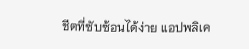ชีตที่ซับซ้อนได้ง่าย แอปพลิเค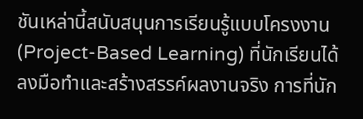ชันเหล่านี้สนับสนุนการเรียนรู้แบบโครงงาน (Project-Based Learning) ที่นักเรียนได้ลงมือทำและสร้างสรรค์ผลงานจริง การที่นัก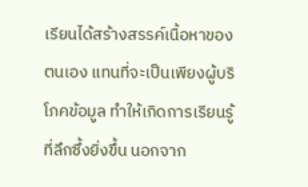เรียนได้สร้างสรรค์เนื้อหาของตนเอง แทนที่จะเป็นเพียงผู้บริโภคข้อมูล ทำให้เกิดการเรียนรู้ที่ลึกซึ้งยิ่งขึ้น นอกจาก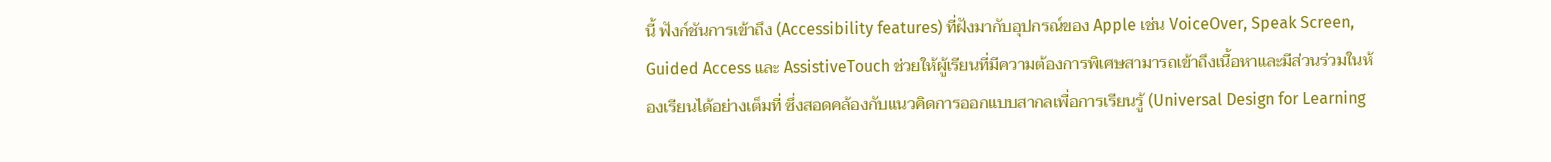นี้ ฟังก์ชันการเข้าถึง (Accessibility features) ที่ฝังมากับอุปกรณ์ของ Apple เช่น VoiceOver, Speak Screen, Guided Access และ AssistiveTouch ช่วยให้ผู้เรียนที่มีความต้องการพิเศษสามารถเข้าถึงเนื้อหาและมีส่วนร่วมในห้องเรียนได้อย่างเต็มที่ ซึ่งสอดคล้องกับแนวคิดการออกแบบสากลเพื่อการเรียนรู้ (Universal Design for Learning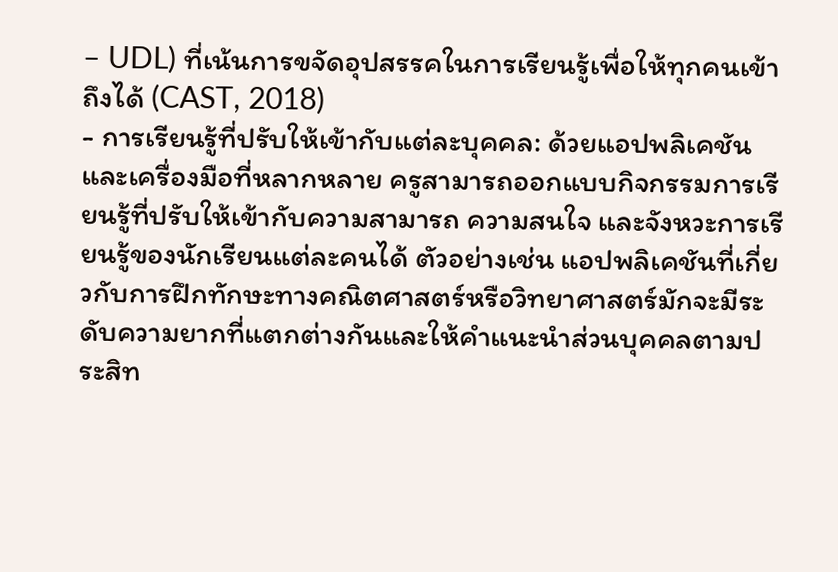– UDL) ที่เน้นการขจัดอุปสรรคในการเรียนรู้เพื่อให้ทุกคนเข้าถึงได้ (CAST, 2018)
- การเรียนรู้ที่ปรับให้เข้ากับแต่ละบุคคล: ด้วยแอปพลิเคชันและเครื่องมือที่หลากหลาย ครูสามารถออกแบบกิจกรรมการเรียนรู้ที่ปรับให้เข้ากับความสามารถ ความสนใจ และจังหวะการเรียนรู้ของนักเรียนแต่ละคนได้ ตัวอย่างเช่น แอปพลิเคชันที่เกี่ยวกับการฝึกทักษะทางคณิตศาสตร์หรือวิทยาศาสตร์มักจะมีระดับความยากที่แตกต่างกันและให้คำแนะนำส่วนบุคคลตามประสิท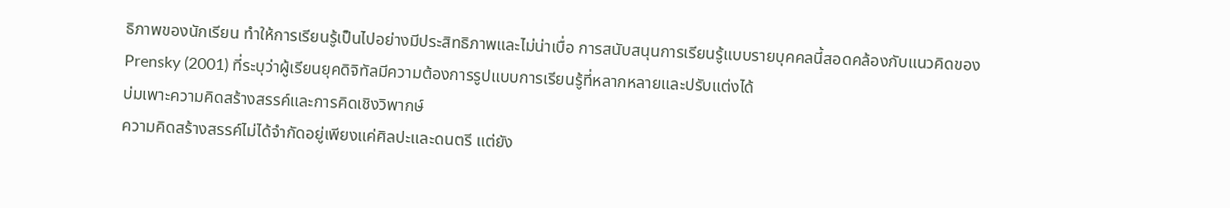ธิภาพของนักเรียน ทำให้การเรียนรู้เป็นไปอย่างมีประสิทธิภาพและไม่น่าเบื่อ การสนับสนุนการเรียนรู้แบบรายบุคคลนี้สอดคล้องกับแนวคิดของ Prensky (2001) ที่ระบุว่าผู้เรียนยุคดิจิทัลมีความต้องการรูปแบบการเรียนรู้ที่หลากหลายและปรับแต่งได้
บ่มเพาะความคิดสร้างสรรค์และการคิดเชิงวิพากษ์
ความคิดสร้างสรรค์ไม่ได้จำกัดอยู่เพียงแค่ศิลปะและดนตรี แต่ยัง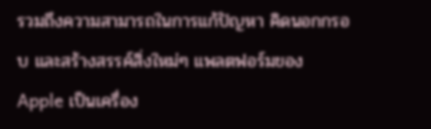รวมถึงความสามารถในการแก้ปัญหา คิดนอกกรอบ และสร้างสรรค์สิ่งใหม่ๆ แพลตฟอร์มของ Apple เป็นเครื่อง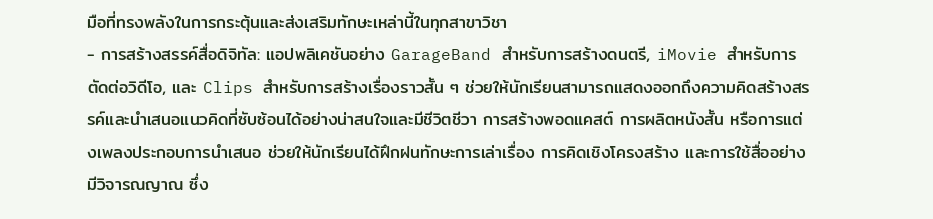มือที่ทรงพลังในการกระตุ้นและส่งเสริมทักษะเหล่านี้ในทุกสาขาวิชา
- การสร้างสรรค์สื่อดิจิทัล: แอปพลิเคชันอย่าง GarageBand สำหรับการสร้างดนตรี, iMovie สำหรับการตัดต่อวิดีโอ, และ Clips สำหรับการสร้างเรื่องราวสั้น ๆ ช่วยให้นักเรียนสามารถแสดงออกถึงความคิดสร้างสรรค์และนำเสนอแนวคิดที่ซับซ้อนได้อย่างน่าสนใจและมีชีวิตชีวา การสร้างพอดแคสต์ การผลิตหนังสั้น หรือการแต่งเพลงประกอบการนำเสนอ ช่วยให้นักเรียนได้ฝึกฝนทักษะการเล่าเรื่อง การคิดเชิงโครงสร้าง และการใช้สื่ออย่างมีวิจารณญาณ ซึ่ง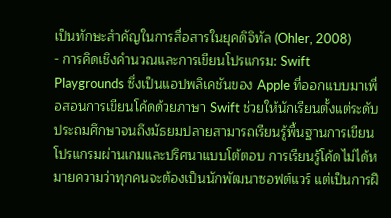เป็นทักษะสำคัญในการสื่อสารในยุคดิจิทัล (Ohler, 2008)
- การคิดเชิงคำนวณและการเขียนโปรแกรม: Swift Playgrounds ซึ่งเป็นแอปพลิเคชันของ Apple ที่ออกแบบมาเพื่อสอนการเขียนโค้ดด้วยภาษา Swift ช่วยให้นักเรียนตั้งแต่ระดับประถมศึกษาจนถึงมัธยมปลายสามารถเรียนรู้พื้นฐานการเขียนโปรแกรมผ่านเกมและปริศนาแบบโต้ตอบ การเรียนรู้โค้ดไม่ได้หมายความว่าทุกคนจะต้องเป็นนักพัฒนาซอฟต์แวร์ แต่เป็นการฝึ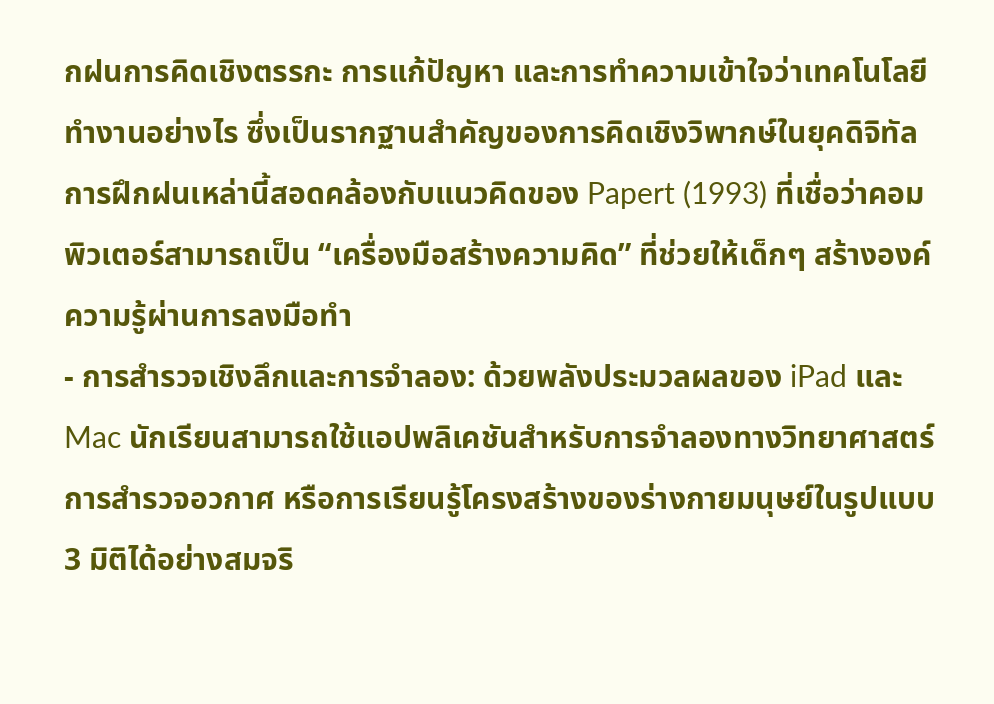กฝนการคิดเชิงตรรกะ การแก้ปัญหา และการทำความเข้าใจว่าเทคโนโลยีทำงานอย่างไร ซึ่งเป็นรากฐานสำคัญของการคิดเชิงวิพากษ์ในยุคดิจิทัล การฝึกฝนเหล่านี้สอดคล้องกับแนวคิดของ Papert (1993) ที่เชื่อว่าคอมพิวเตอร์สามารถเป็น “เครื่องมือสร้างความคิด” ที่ช่วยให้เด็กๆ สร้างองค์ความรู้ผ่านการลงมือทำ
- การสำรวจเชิงลึกและการจำลอง: ด้วยพลังประมวลผลของ iPad และ Mac นักเรียนสามารถใช้แอปพลิเคชันสำหรับการจำลองทางวิทยาศาสตร์ การสำรวจอวกาศ หรือการเรียนรู้โครงสร้างของร่างกายมนุษย์ในรูปแบบ 3 มิติได้อย่างสมจริ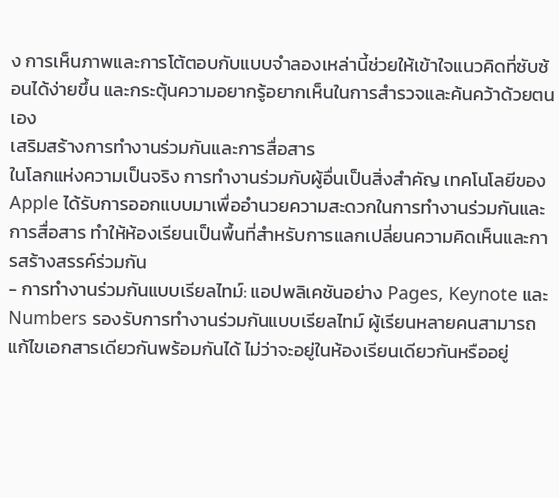ง การเห็นภาพและการโต้ตอบกับแบบจำลองเหล่านี้ช่วยให้เข้าใจแนวคิดที่ซับซ้อนได้ง่ายขึ้น และกระตุ้นความอยากรู้อยากเห็นในการสำรวจและค้นคว้าด้วยตนเอง
เสริมสร้างการทำงานร่วมกันและการสื่อสาร
ในโลกแห่งความเป็นจริง การทำงานร่วมกับผู้อื่นเป็นสิ่งสำคัญ เทคโนโลยีของ Apple ได้รับการออกแบบมาเพื่ออำนวยความสะดวกในการทำงานร่วมกันและการสื่อสาร ทำให้ห้องเรียนเป็นพื้นที่สำหรับการแลกเปลี่ยนความคิดเห็นและการสร้างสรรค์ร่วมกัน
- การทำงานร่วมกันแบบเรียลไทม์: แอปพลิเคชันอย่าง Pages, Keynote และ Numbers รองรับการทำงานร่วมกันแบบเรียลไทม์ ผู้เรียนหลายคนสามารถแก้ไขเอกสารเดียวกันพร้อมกันได้ ไม่ว่าจะอยู่ในห้องเรียนเดียวกันหรืออยู่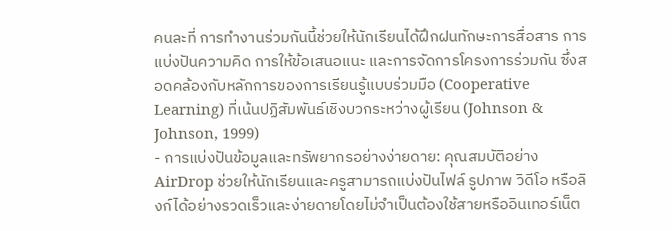คนละที่ การทำงานร่วมกันนี้ช่วยให้นักเรียนได้ฝึกฝนทักษะการสื่อสาร การแบ่งปันความคิด การให้ข้อเสนอแนะ และการจัดการโครงการร่วมกัน ซึ่งสอดคล้องกับหลักการของการเรียนรู้แบบร่วมมือ (Cooperative Learning) ที่เน้นปฏิสัมพันธ์เชิงบวกระหว่างผู้เรียน (Johnson & Johnson, 1999)
- การแบ่งปันข้อมูลและทรัพยากรอย่างง่ายดาย: คุณสมบัติอย่าง AirDrop ช่วยให้นักเรียนและครูสามารถแบ่งปันไฟล์ รูปภาพ วิดีโอ หรือลิงก์ได้อย่างรวดเร็วและง่ายดายโดยไม่จำเป็นต้องใช้สายหรืออินเทอร์เน็ต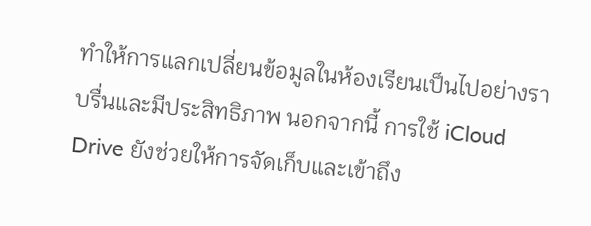ทำให้การแลกเปลี่ยนข้อมูลในห้องเรียนเป็นไปอย่างราบรื่นและมีประสิทธิภาพ นอกจากนี้ การใช้ iCloud Drive ยังช่วยให้การจัดเก็บและเข้าถึง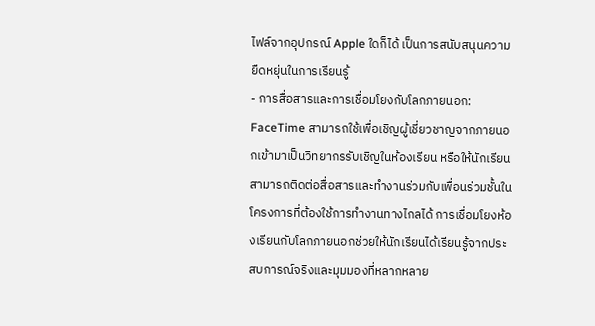ไฟล์จากอุปกรณ์ Apple ใดก็ได้ เป็นการสนับสนุนความยืดหยุ่นในการเรียนรู้
- การสื่อสารและการเชื่อมโยงกับโลกภายนอก: FaceTime สามารถใช้เพื่อเชิญผู้เชี่ยวชาญจากภายนอกเข้ามาเป็นวิทยากรรับเชิญในห้องเรียน หรือให้นักเรียนสามารถติดต่อสื่อสารและทำงานร่วมกับเพื่อนร่วมชั้นในโครงการที่ต้องใช้การทำงานทางไกลได้ การเชื่อมโยงห้องเรียนกับโลกภายนอกช่วยให้นักเรียนได้เรียนรู้จากประสบการณ์จริงและมุมมองที่หลากหลาย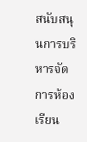สนับสนุนการบริหารจัดการห้องเรียน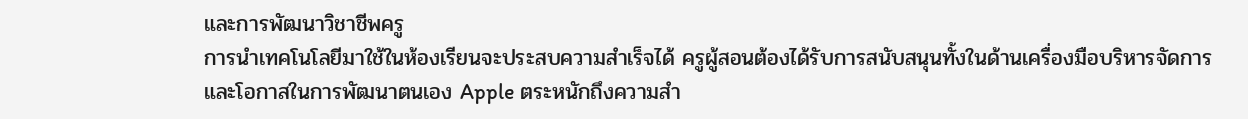และการพัฒนาวิชาชีพครู
การนำเทคโนโลยีมาใช้ในห้องเรียนจะประสบความสำเร็จได้ ครูผู้สอนต้องได้รับการสนับสนุนทั้งในด้านเครื่องมือบริหารจัดการและโอกาสในการพัฒนาตนเอง Apple ตระหนักถึงความสำ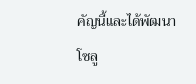คัญนี้และได้พัฒนาโซลู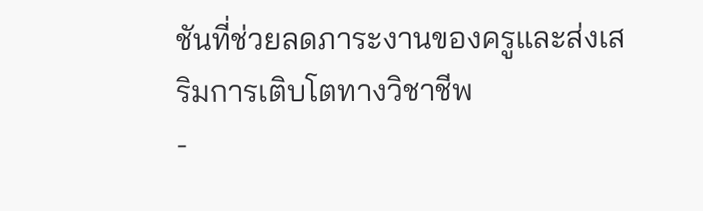ชันที่ช่วยลดภาระงานของครูและส่งเสริมการเติบโตทางวิชาชีพ
-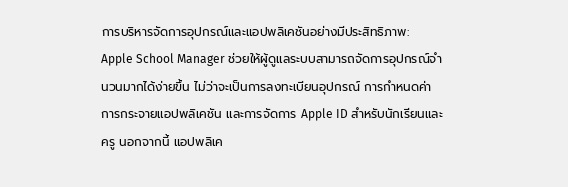การบริหารจัดการอุปกรณ์และแอปพลิเคชันอย่างมีประสิทธิภาพ: Apple School Manager ช่วยให้ผู้ดูแลระบบสามารถจัดการอุปกรณ์จำนวนมากได้ง่ายขึ้น ไม่ว่าจะเป็นการลงทะเบียนอุปกรณ์ การกำหนดค่า การกระจายแอปพลิเคชัน และการจัดการ Apple ID สำหรับนักเรียนและครู นอกจากนี้ แอปพลิเค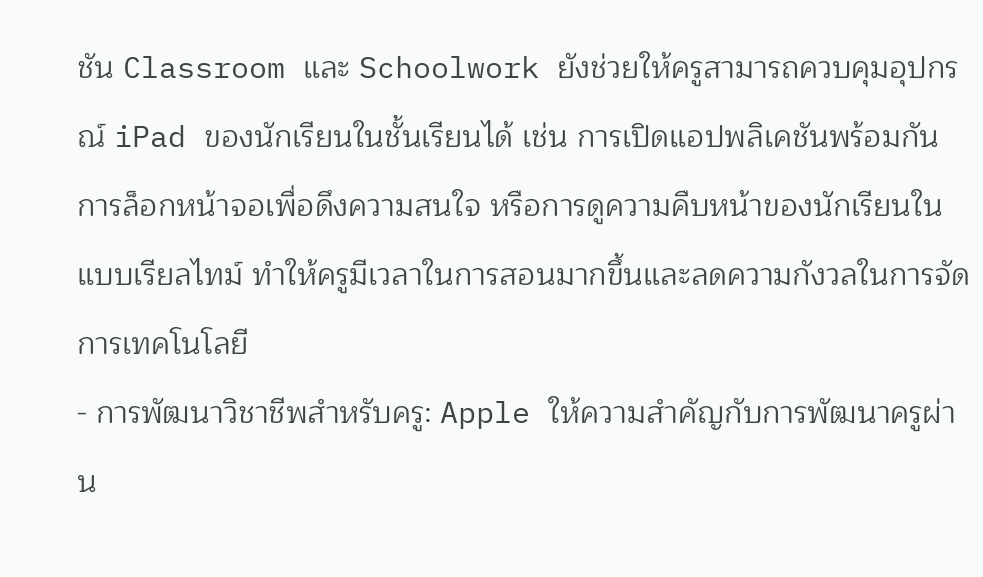ชัน Classroom และ Schoolwork ยังช่วยให้ครูสามารถควบคุมอุปกรณ์ iPad ของนักเรียนในชั้นเรียนได้ เช่น การเปิดแอปพลิเคชันพร้อมกัน การล็อกหน้าจอเพื่อดึงความสนใจ หรือการดูความคืบหน้าของนักเรียนในแบบเรียลไทม์ ทำให้ครูมีเวลาในการสอนมากขึ้นและลดความกังวลในการจัดการเทคโนโลยี
- การพัฒนาวิชาชีพสำหรับครู: Apple ให้ความสำคัญกับการพัฒนาครูผ่าน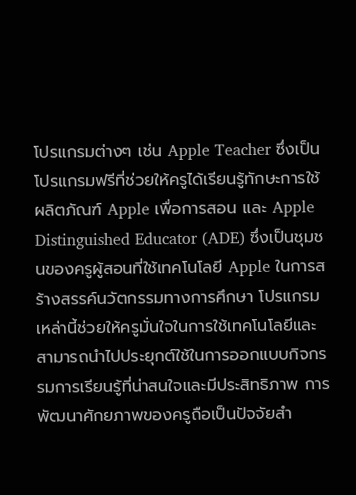โปรแกรมต่างๆ เช่น Apple Teacher ซึ่งเป็นโปรแกรมฟรีที่ช่วยให้ครูได้เรียนรู้ทักษะการใช้ผลิตภัณฑ์ Apple เพื่อการสอน และ Apple Distinguished Educator (ADE) ซึ่งเป็นชุมชนของครูผู้สอนที่ใช้เทคโนโลยี Apple ในการสร้างสรรค์นวัตกรรมทางการศึกษา โปรแกรมเหล่านี้ช่วยให้ครูมั่นใจในการใช้เทคโนโลยีและสามารถนำไปประยุกต์ใช้ในการออกแบบกิจกรรมการเรียนรู้ที่น่าสนใจและมีประสิทธิภาพ การพัฒนาศักยภาพของครูถือเป็นปัจจัยสำ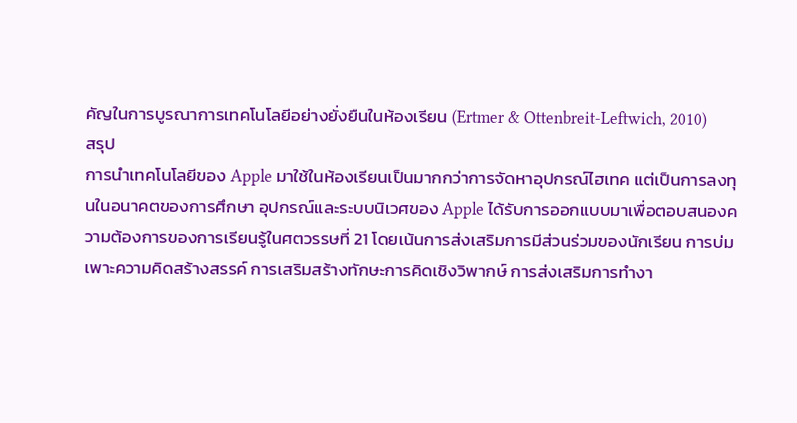คัญในการบูรณาการเทคโนโลยีอย่างยั่งยืนในห้องเรียน (Ertmer & Ottenbreit-Leftwich, 2010)
สรุป
การนำเทคโนโลยีของ Apple มาใช้ในห้องเรียนเป็นมากกว่าการจัดหาอุปกรณ์ไฮเทค แต่เป็นการลงทุนในอนาคตของการศึกษา อุปกรณ์และระบบนิเวศของ Apple ได้รับการออกแบบมาเพื่อตอบสนองความต้องการของการเรียนรู้ในศตวรรษที่ 21 โดยเน้นการส่งเสริมการมีส่วนร่วมของนักเรียน การบ่มเพาะความคิดสร้างสรรค์ การเสริมสร้างทักษะการคิดเชิงวิพากษ์ การส่งเสริมการทำงา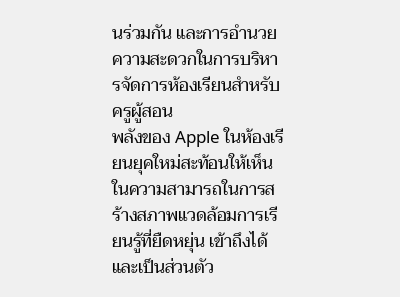นร่วมกัน และการอำนวยความสะดวกในการบริหารจัดการห้องเรียนสำหรับครูผู้สอน
พลังของ Apple ในห้องเรียนยุคใหม่สะท้อนให้เห็นในความสามารถในการสร้างสภาพแวดล้อมการเรียนรู้ที่ยืดหยุ่น เข้าถึงได้ และเป็นส่วนตัว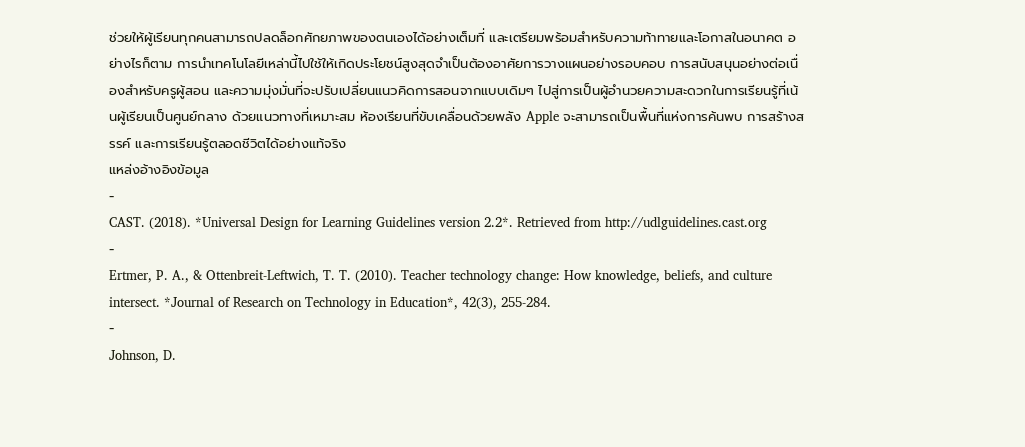ช่วยให้ผู้เรียนทุกคนสามารถปลดล็อกศักยภาพของตนเองได้อย่างเต็มที่ และเตรียมพร้อมสำหรับความท้าทายและโอกาสในอนาคต อย่างไรก็ตาม การนำเทคโนโลยีเหล่านี้ไปใช้ให้เกิดประโยชน์สูงสุดจำเป็นต้องอาศัยการวางแผนอย่างรอบคอบ การสนับสนุนอย่างต่อเนื่องสำหรับครูผู้สอน และความมุ่งมั่นที่จะปรับเปลี่ยนแนวคิดการสอนจากแบบเดิมๆ ไปสู่การเป็นผู้อำนวยความสะดวกในการเรียนรู้ที่เน้นผู้เรียนเป็นศูนย์กลาง ด้วยแนวทางที่เหมาะสม ห้องเรียนที่ขับเคลื่อนด้วยพลัง Apple จะสามารถเป็นพื้นที่แห่งการค้นพบ การสร้างสรรค์ และการเรียนรู้ตลอดชีวิตได้อย่างแท้จริง
แหล่งอ้างอิงข้อมูล
-
CAST. (2018). *Universal Design for Learning Guidelines version 2.2*. Retrieved from http://udlguidelines.cast.org
-
Ertmer, P. A., & Ottenbreit-Leftwich, T. T. (2010). Teacher technology change: How knowledge, beliefs, and culture intersect. *Journal of Research on Technology in Education*, 42(3), 255-284.
-
Johnson, D.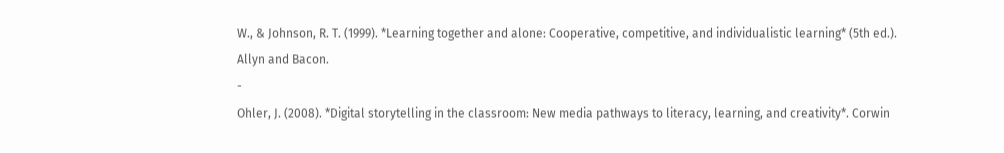W., & Johnson, R. T. (1999). *Learning together and alone: Cooperative, competitive, and individualistic learning* (5th ed.). Allyn and Bacon.
-
Ohler, J. (2008). *Digital storytelling in the classroom: New media pathways to literacy, learning, and creativity*. Corwin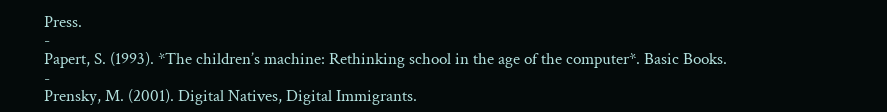Press.
-
Papert, S. (1993). *The children’s machine: Rethinking school in the age of the computer*. Basic Books.
-
Prensky, M. (2001). Digital Natives, Digital Immigrants.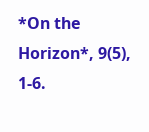*On the Horizon*, 9(5), 1-6.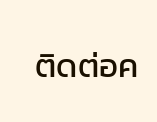ติดต่อค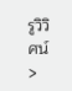รูวิวิศน์ >